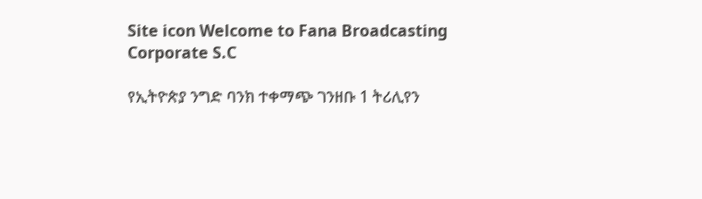Site icon Welcome to Fana Broadcasting Corporate S.C

የኢትዮጵያ ንግድ ባንክ ተቀማጭ ገንዘቡ 1 ትሪሊየን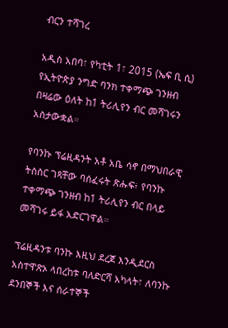ብርን ተሻገረ

አዲስ አበባ፣ የካቲት 1፣ 2015 (ኤፍ ቢ ሲ) የኢትዮጵያ ንግድ ባንክ ተቀማጭ ገንዘብ በዛሬው ዕለት ከ1 ትሪሊየን ብር መሻገሩን አስታውቋል።

የባንኩ ፕሬዚዳንት አቶ አቤ ሳኖ በማህበራዊ ትስስር ገጻቸው ባሰፈሩት ጽሑፍ፥ የባንኩ ተቀማጭ ገንዘብ ከ1 ትሪሊየን ብር በላይ መሻገሩ ይፋ አድርገዋል።

ፕሬዚዳንቱ ባንኩ እዚህ ደረጀ እንዲደርስ አስተዋጽኦ ላበረከቱ ባለድርሻ አካላት፣ ለባንኩ ደንበኞች እና ሰራተኞች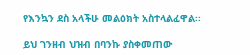የእንኳን ደስ አላችሁ መልዕክት አስተላልፈዋል፡፡

ይህ ገንዘብ ህዝብ በባንኩ ያስቀመጠው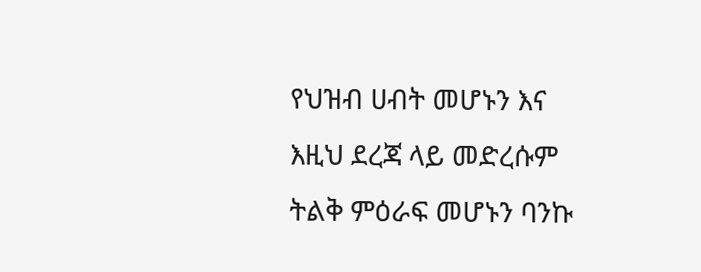የህዝብ ሀብት መሆኑን እና እዚህ ደረጃ ላይ መድረሱም ትልቅ ምዕራፍ መሆኑን ባንኩ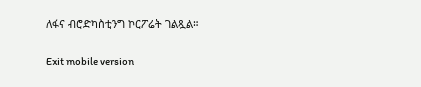ለፋና ብሮድካስቲንግ ኮርፖሬት ገልጿል።

Exit mobile version